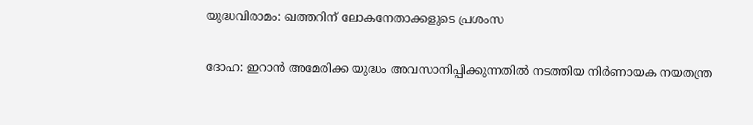യുദ്ധവിരാമം: ഖത്തറിന് ലോകനേതാക്കളുടെ പ്രശംസ

ദോഹ: ഇറാൻ അമേരിക്ക യുദ്ധം അവസാനിപ്പിക്കുന്നതിൽ നടത്തിയ നിർണായക നയതന്ത്ര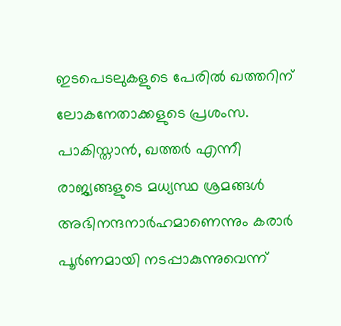ഇടപെടലുകളുടെ പേരിൽ ഖത്തറിന് ലോകനേതാക്കളുടെ പ്രശംസ. പാകിസ്താൻ, ഖത്തർ എന്നീ രാജ്യങ്ങളുടെ മധ്യസ്ഥ ശ്രമങ്ങൾ അഭിനന്ദനാർഹമാണെന്നും കരാർ പൂർണമായി നടപ്പാകുന്നുവെന്ന്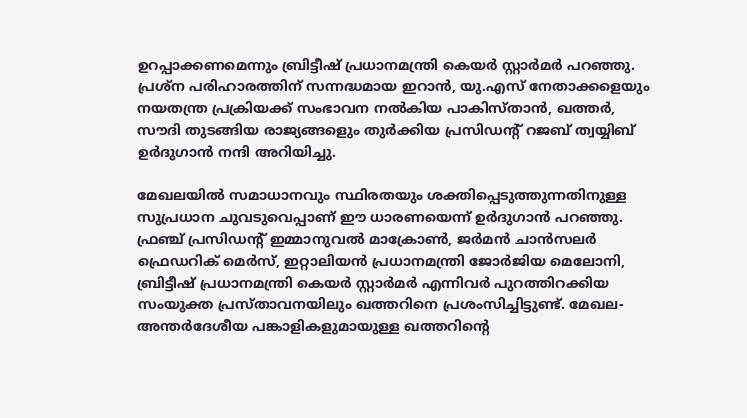ഉറപ്പാക്കണമെന്നും ബ്രിട്ടീഷ് പ്രധാനമന്ത്രി കെയർ സ്റ്റാർമർ പറഞ്ഞു. പ്രശ്ന പരിഹാരത്തിന് സന്നദ്ധമായ ഇറാൻ, യു.എസ് നേതാക്കളെയും നയതന്ത്ര പ്രക്രിയക്ക് സംഭാവന നൽകിയ പാകിസ്താൻ, ഖത്തർ, സൗദി തുടങ്ങിയ രാജ്യങ്ങളെും തുർക്കിയ പ്രസിഡന്റ് റജബ് ത്വയ്യിബ് ഉർദുഗാൻ നന്ദി അറിയിച്ചു.

മേഖലയിൽ സമാധാനവും സ്ഥിരതയും ശക്തിപ്പെടുത്തുന്നതിനുള്ള സുപ്രധാന ചുവടുവെപ്പാണ് ഈ ധാരണയെന്ന് ഉർദുഗാൻ പറഞ്ഞു. ഫ്രഞ്ച് പ്രസിഡന്റ് ഇമ്മാനുവൽ മാക്രോൺ, ജർമൻ ചാൻസലർ ഫ്രെഡറിക് മെർസ്, ഇറ്റാലിയൻ പ്രധാനമന്ത്രി ജോർജിയ മെലോനി, ബ്രിട്ടീഷ് പ്രധാനമന്ത്രി കെയർ സ്റ്റാർമർ എന്നിവർ പുറത്തിറക്കിയ സംയുക്ത പ്രസ്താവനയിലും ഖത്തറിനെ പ്രശംസിച്ചിട്ടുണ്ട്. മേഖല-അന്തർദേശീയ പങ്കാളികളുമായുള്ള ഖത്തറിന്റെ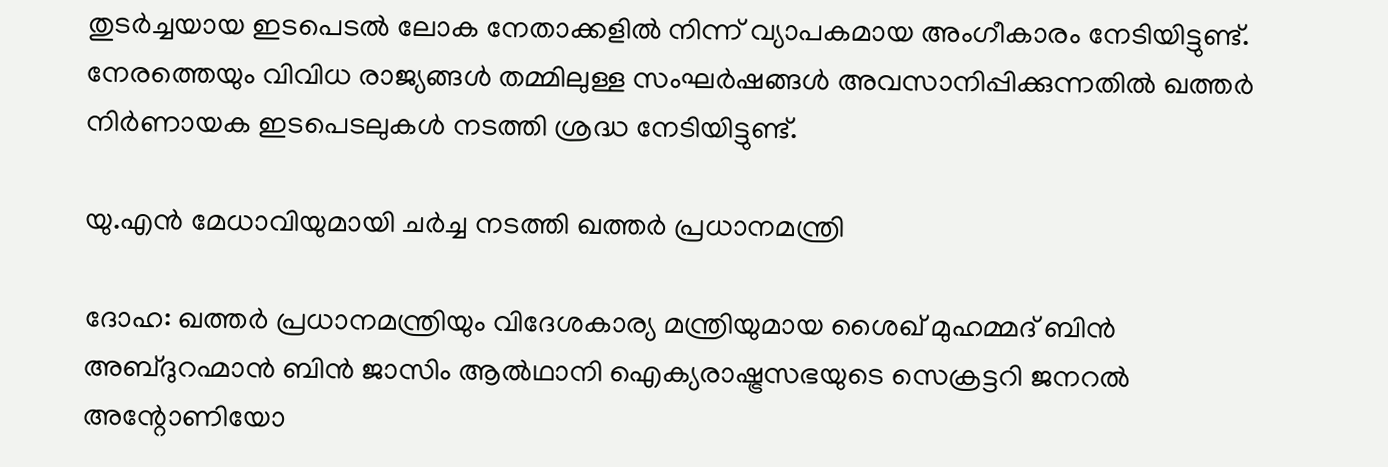തുടർച്ചയായ ഇടപെടൽ ലോക നേതാക്കളിൽ നിന്ന് വ്യാപകമായ അംഗീകാരം നേടിയിട്ടുണ്ട്. നേരത്തെയും വിവിധ രാജ്യങ്ങൾ തമ്മിലുള്ള സംഘർഷങ്ങൾ അവസാനിപ്പിക്കുന്നതിൽ ഖത്തർ നിർണായക ഇടപെടലുകൾ നടത്തി ശ്രദ്ധ നേടിയിട്ടുണ്ട്.

യു.എൻ മേധാവിയുമായി ചർച്ച നടത്തി ഖത്തർ പ്രധാനമന്ത്രി

ദോഹ: ഖത്തർ പ്രധാനമന്ത്രിയും വിദേശകാര്യ മന്ത്രിയുമായ ശൈഖ് മുഹമ്മദ് ബിൻ അബ്ദുറഹ്മാൻ ബിൻ ജാസിം ആൽഥാനി ഐക്യരാഷ്ട്രസഭയുടെ സെക്രട്ടറി ജനറൽ അന്റോണിയോ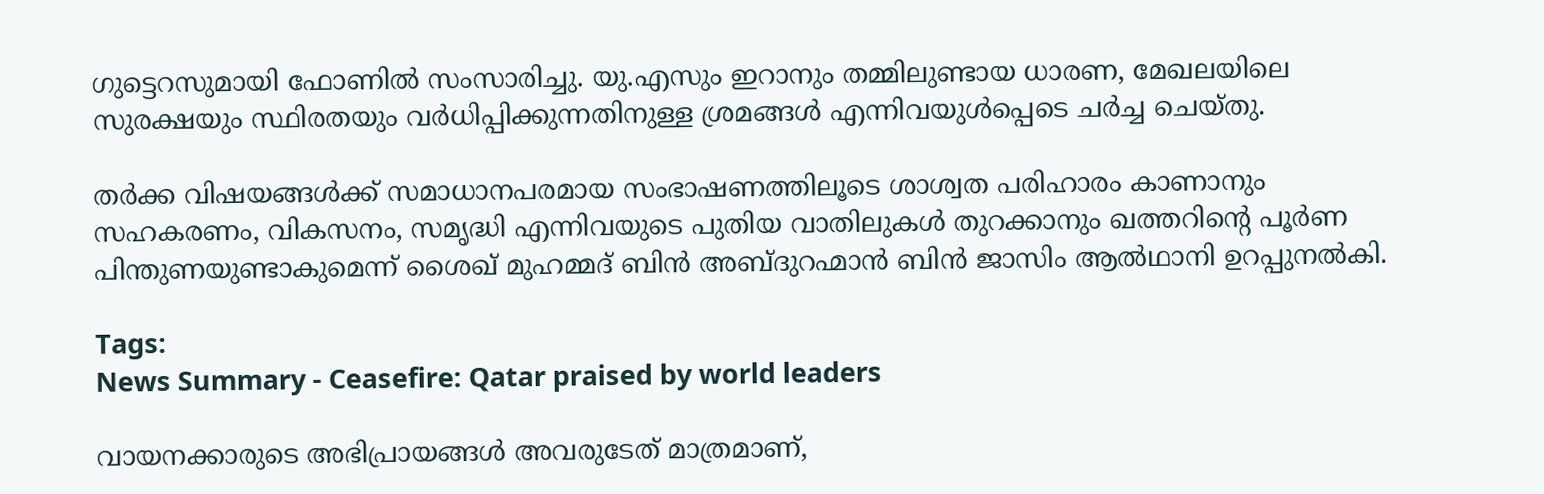ഗുട്ടെറസുമായി ഫോണിൽ സംസാരിച്ചു. യു.എസും ഇറാനും തമ്മിലുണ്ടായ ധാരണ, മേഖലയിലെ സുരക്ഷയും സ്ഥിരതയും വർധിപ്പിക്കുന്നതിനുള്ള ശ്രമങ്ങൾ എന്നിവയുൾപ്പെടെ ചർച്ച ചെയ്തു.

തർക്ക വിഷയങ്ങൾക്ക് സമാധാനപരമായ സംഭാഷണത്തിലൂടെ ശാശ്വത പരിഹാരം കാണാനും സഹകരണം, വികസനം, സമൃദ്ധി എന്നിവയുടെ പുതിയ വാതിലുകൾ തുറക്കാനും ഖത്തറിന്റെ പൂർണ പിന്തുണയുണ്ടാകുമെന്ന് ശൈഖ് മുഹമ്മദ് ബിൻ അബ്ദുറഹ്മാൻ ബിൻ ജാസിം ആൽഥാനി ഉറപ്പുനൽകി.

Tags:
News Summary - Ceasefire: Qatar praised by world leaders

വായനക്കാരുടെ അഭിപ്രായങ്ങള്‍ അവരുടേത് മാത്രമാണ്,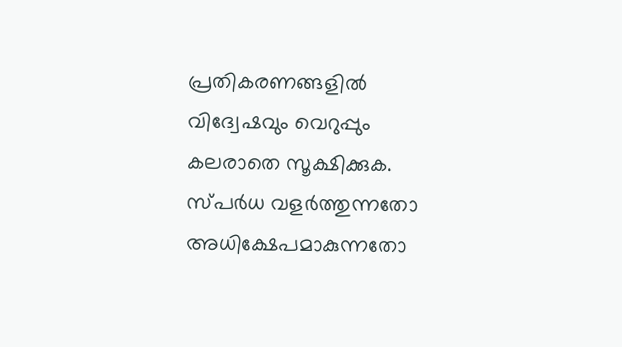പ്രതികരണങ്ങളിൽ വിദ്വേഷവും വെറുപ്പും കലരാതെ സൂക്ഷിക്കുക. സ്പർധ വളർത്തുന്നതോ അധിക്ഷേപമാകുന്നതോ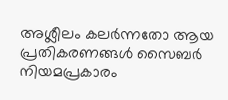അശ്ലീലം കലർന്നതോ ആയ പ്രതികരണങ്ങൾ സൈബർ നിയമപ്രകാരം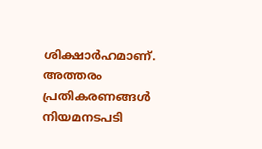ശിക്ഷാർഹമാണ്. അത്തരം പ്രതികരണങ്ങൾ നിയമനടപടി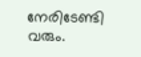നേരിടേണ്ടി വരും.